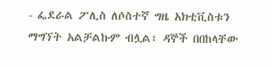- ፌደራል ፖሊስ ለሶስተኛ ግዜ አክቲቪስቱን ማግኘት አልቻልኩም ብሏል፣ ዳኞች በበከላቸው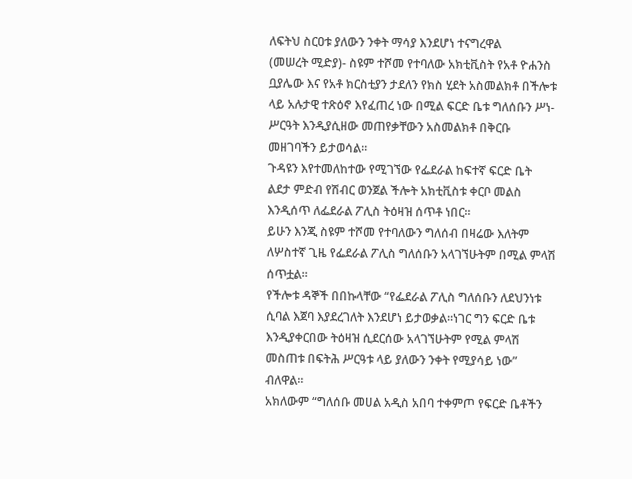ለፍትህ ስርዐቱ ያለውን ንቀት ማሳያ እንደሆነ ተናግረዋል
(መሠረት ሚድያ)- ስዩም ተሾመ የተባለው አክቲቪስት የአቶ ዮሐንስ ቧያሌው እና የአቶ ክርስቲያን ታደለን የክስ ሂደት አስመልክቶ በችሎቱ ላይ አሉታዊ ተጽዕኖ እየፈጠረ ነው በሚል ፍርድ ቤቱ ግለሰቡን ሥነ-ሥርዓት እንዲያሲዘው መጠየቃቸውን አስመልክቶ በቅርቡ መዘገባችን ይታወሳል።
ጉዳዩን እየተመለከተው የሚገኘው የፌደራል ከፍተኛ ፍርድ ቤት ልደታ ምድብ የሽብር ወንጀል ችሎት አክቲቪስቱ ቀርቦ መልስ እንዲሰጥ ለፌደራል ፖሊስ ትዕዛዝ ሰጥቶ ነበር።
ይሁን እንጂ ስዩም ተሾመ የተባለውን ግለሰብ በዛሬው እለትም ለሦስተኛ ጊዜ የፌደራል ፖሊስ ግለሰቡን አላገኘሁትም በሚል ምላሽ ሰጥቷል።
የችሎቱ ዳኞች በበኩላቸው “የፌደራል ፖሊስ ግለሰቡን ለደህንነቱ ሲባል እጀባ እያደረገለት እንደሆነ ይታወቃል።ነገር ግን ፍርድ ቤቱ እንዲያቀርበው ትዕዛዝ ሲደርሰው አላገኘሁትም የሚል ምላሽ መስጠቱ በፍትሕ ሥርዓቱ ላይ ያለውን ንቀት የሚያሳይ ነው” ብለዋል።
አክለውም “ግለሰቡ መሀል አዲስ አበባ ተቀምጦ የፍርድ ቤቶችን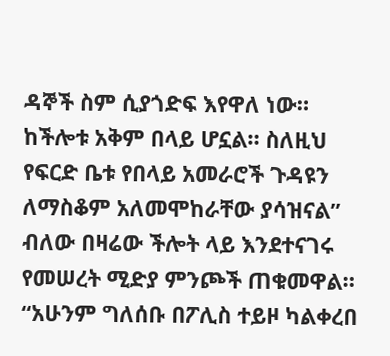ዳኞች ስም ሲያጎድፍ እየዋለ ነው። ከችሎቱ አቅም በላይ ሆኗል። ስለዚህ የፍርድ ቤቱ የበላይ አመራሮች ጉዳዩን ለማስቆም አለመሞከራቸው ያሳዝናል” ብለው በዛሬው ችሎት ላይ እንደተናገሩ የመሠረት ሚድያ ምንጮች ጠቁመዋል።
“አሁንም ግለሰቡ በፖሊስ ተይዞ ካልቀረበ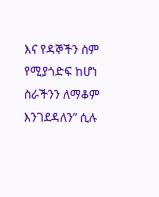እና የዳኞችን ስም የሚያጎድፍ ከሆነ ስራችንን ለማቆም እንገደዳለን” ሲሉ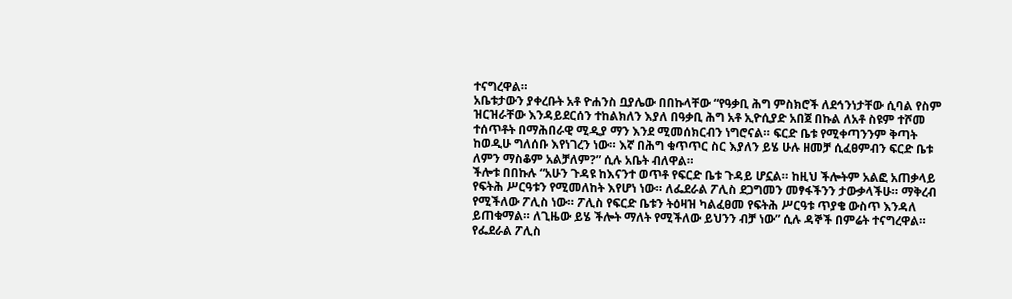ተናግረዋል።
አቤቱታውን ያቀረቡት አቶ ዮሐንስ ቧያሌው በበኩላቸው “የዓቃቢ ሕግ ምስክሮች ለደኅንነታቸው ሲባል የስም ዝርዝራቸው እንዳይደርሰን ተከልክለን እያለ በዓቃቢ ሕግ አቶ ኢዮሲያድ አበጀ በኩል ለአቶ ስዩም ተሾመ ተሰጥቶት በማሕበራዊ ሚዲያ ማን እንደ ሚመሰክርብን ነግሮናል። ፍርድ ቤቱ የሚቀጣንንም ቅጣት ከወዲሁ ግለሰቡ እየነገረን ነው። እኛ በሕግ ቁጥጥር ስር እያለን ይሄ ሁሉ ዘመቻ ሲፈፀምብን ፍርድ ቤቱ ለምን ማስቆም አልቻለም?” ሲሉ አቤት ብለዋል።
ችሎቱ በበኩሉ “አሁን ጉዳዩ ከእናንተ ወጥቶ የፍርድ ቤቱ ጉዳይ ሆኗል። ከዚህ ችሎትም አልፎ አጠቃላይ የፍትሕ ሥርዓቱን የሚመለከት እየሆነ ነው። ለፌደራል ፖሊስ ደጋግመን መፃፋችንን ታውቃላችሁ። ማቅረብ የሚችለው ፖሊስ ነው። ፖሊስ የፍርድ ቤቱን ትዕዛዝ ካልፈፀመ የፍትሕ ሥርዓቱ ጥያቄ ውስጥ እንዳለ ይጠቁማል። ለጊዜው ይሄ ችሎት ማለት የሚችለው ይህንን ብቻ ነው” ሲሉ ዳኞች በምሬት ተናግረዋል።
የፌደራል ፖሊስ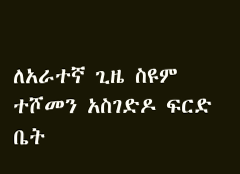ለአራተኛ ጊዜ ስዩም ተሾመን አስገድዶ ፍርድ ቤት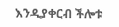እንዲያቀርብ ችሎቱ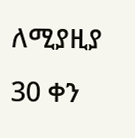ለሚያዚያ 30 ቀን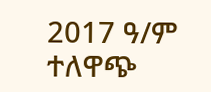2017 ዓ/ም ተለዋጭ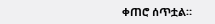ቀጠሮ ሰጥቷል።